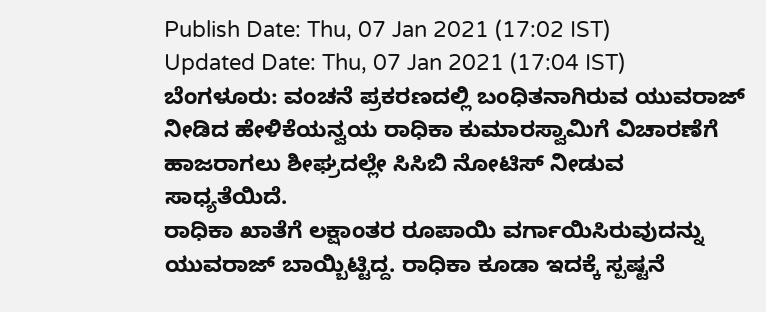Publish Date: Thu, 07 Jan 2021 (17:02 IST)
Updated Date: Thu, 07 Jan 2021 (17:04 IST)
ಬೆಂಗಳೂರು: ವಂಚನೆ ಪ್ರಕರಣದಲ್ಲಿ ಬಂಧಿತನಾಗಿರುವ ಯುವರಾಜ್ ನೀಡಿದ ಹೇಳಿಕೆಯನ್ವಯ ರಾಧಿಕಾ ಕುಮಾರಸ್ವಾಮಿಗೆ ವಿಚಾರಣೆಗೆ ಹಾಜರಾಗಲು ಶೀಘ್ರದಲ್ಲೇ ಸಿಸಿಬಿ ನೋಟಿಸ್ ನೀಡುವ ಸಾಧ್ಯತೆಯಿದೆ.
ರಾಧಿಕಾ ಖಾತೆಗೆ ಲಕ್ಷಾಂತರ ರೂಪಾಯಿ ವರ್ಗಾಯಿಸಿರುವುದನ್ನು ಯುವರಾಜ್ ಬಾಯ್ಬಿಟ್ಟಿದ್ದ. ರಾಧಿಕಾ ಕೂಡಾ ಇದಕ್ಕೆ ಸ್ಪಷ್ಟನೆ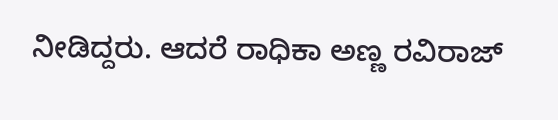ನೀಡಿದ್ದರು. ಆದರೆ ರಾಧಿಕಾ ಅಣ್ಣ ರವಿರಾಜ್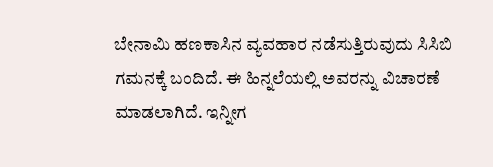ಬೇನಾಮಿ ಹಣಕಾಸಿನ ವ್ಯವಹಾರ ನಡೆಸುತ್ತಿರುವುದು ಸಿಸಿಬಿ ಗಮನಕ್ಕೆ ಬಂದಿದೆ. ಈ ಹಿನ್ನಲೆಯಲ್ಲಿ ಅವರನ್ನು ವಿಚಾರಣೆ ಮಾಡಲಾಗಿದೆ. ಇನ್ನೀಗ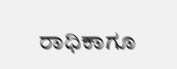ರಾಧಿಕಾಗೂ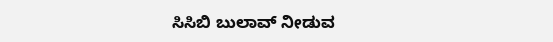ಸಿಸಿಬಿ ಬುಲಾವ್ ನೀಡುವ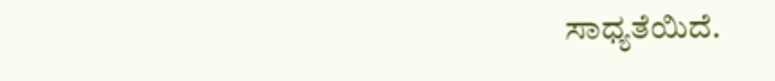ಸಾಧ್ಯತೆಯಿದೆ.